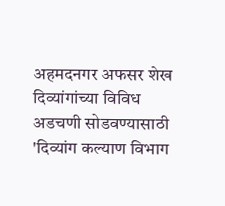अहमदनगर अफसर शेख
दिव्यांगांच्या विविध अडचणी सोडवण्यासाठी 'दिव्यांग कल्याण विभाग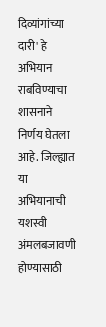दिव्यांगांच्या दारी' हे अभियान राबविण्याचा शासनाने निर्णय घेतला आहे. जिल्ह्यात या अभियानाची यशस्वी अंमलबजावणी होण्यासाठी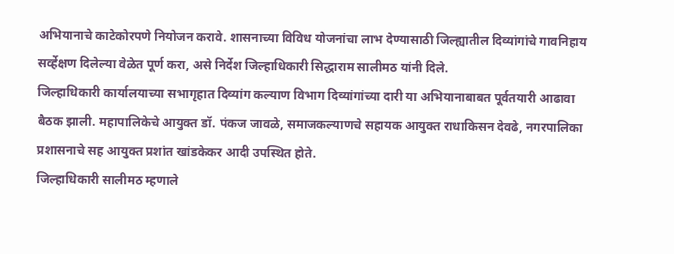अभियानाचे काटेकोरपणे नियोजन करावे. शासनाच्या विविध योजनांचा लाभ देण्यासाठी जिल्ह्यातील दिव्यांगांचे गावनिहाय सर्व्हेक्षण दिलेल्या वेळेत पूर्ण करा, असे निर्देश जिल्हाधिकारी सिद्धाराम सालीमठ यांनी दिले.
जिल्हाधिकारी कार्यालयाच्या सभागृहात दिव्यांग कल्याण विभाग दिव्यांगांच्या दारी या अभियानाबाबत पूर्वतयारी आढावा बैठक झाली. महापालिकेचे आयुक्त डॉ. पंकज जावळे, समाजकल्याणचे सहायक आयुक्त राधाकिसन देवढे, नगरपालिका प्रशासनाचे सह आयुक्त प्रशांत खांडकेकर आदी उपस्थित होते.
जिल्हाधिकारी सालीमठ म्हणाले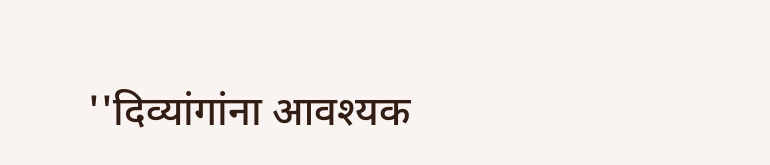''दिव्यांगांना आवश्यक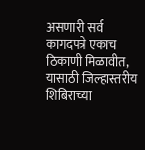असणारी सर्व कागदपत्रे एकाच ठिकाणी मिळावीत, यासाठी जिल्हास्तरीय शिबिराच्या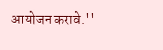आयोजन करावे.''